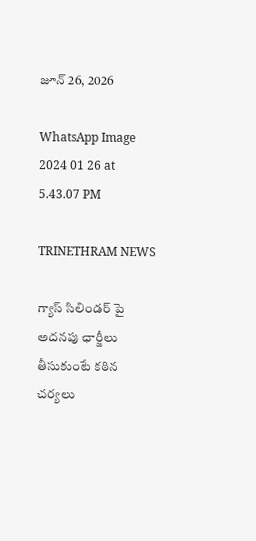జూన్ 26, 2026

WhatsApp Image 2024 01 26 at 5.43.07 PM

TRINETHRAM NEWS

గ్యాస్ సిలిండర్ పై అదనపు ఛార్జీలు తీసుకుంటే కఠిన చర్యలు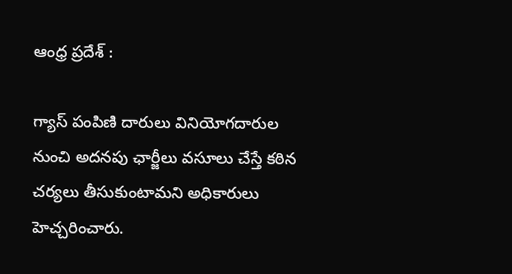ఆంధ్ర ప్రదేశ్ :

గ్యాస్ పంపిణి దారులు వినియోగదారుల నుంచి అదనపు ఛార్జీలు వసూలు చేస్తే కఠిన చర్యలు తీసుకుంటామని అధికారులు హెచ్చరించారు.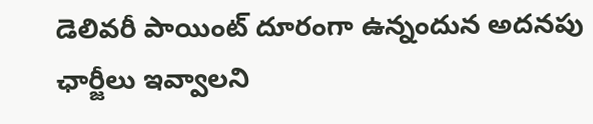డెలివరీ పాయింట్ దూరంగా ఉన్నందున అదనపు ఛార్జీలు ఇవ్వాలని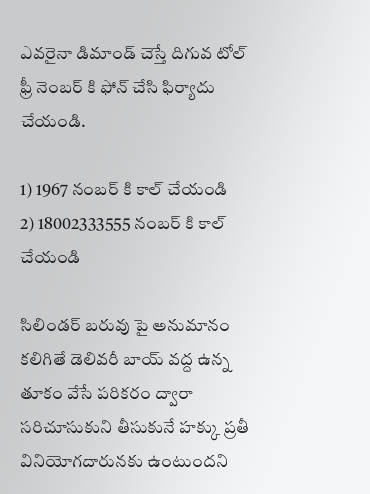ఎవరైనా డిమాండ్ చెస్తే దిగువ టోల్ ఫ్రీ నెంబర్ కి ఫోన్ చేసి ఫిర్యాదు చేయండి.

1) 1967 నంబర్ కి కాల్ చేయండి
2) 18002333555 నంబర్ కి కాల్ చేయండి

సిలిండర్ బరువు పై అనుమానం కలిగితే డెలివరీ బాయ్ వద్ద ఉన్న తూకం వేసే పరికరం ద్వారా సరిచూసుకుని తీసుకునే హక్కు ప్రతీ వినియోగదారునకు ఉంటుందని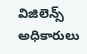విజిలెన్స్ అధికారులు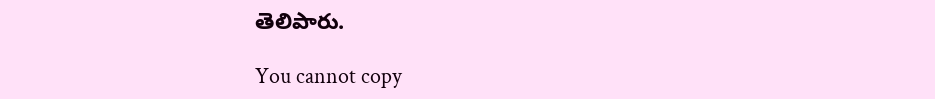తెలిపారు.

You cannot copy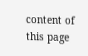content of this page